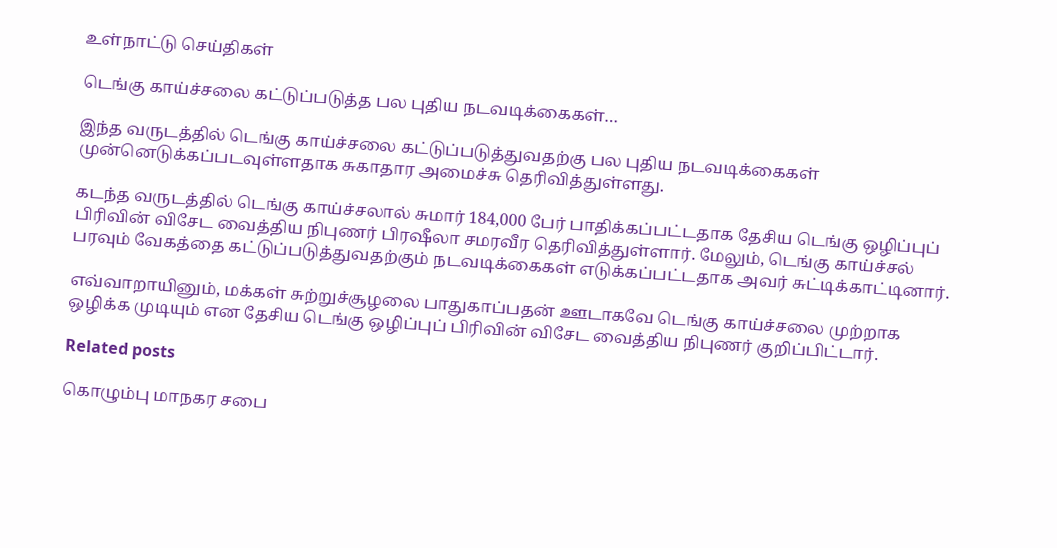உள்நாட்டு செய்திகள்

டெங்கு காய்ச்சலை கட்டுப்படுத்த பல புதிய நடவடிக்கைகள்…

இந்த வருடத்தில் டெங்கு காய்ச்சலை கட்டுப்படுத்துவதற்கு பல புதிய நடவடிக்கைகள் முன்னெடுக்கப்படவுள்ளதாக சுகாதார அமைச்சு தெரிவித்துள்ளது.

கடந்த வருடத்தில் டெங்கு காய்ச்சலால் சுமார் 184,000 பேர் பாதிக்கப்பட்டதாக தேசிய டெங்கு ஒழிப்புப் பிரிவின் விசேட வைத்திய நிபுணர் பிரஷீலா சமரவீர தெரிவித்துள்ளார். மேலும், டெங்கு காய்ச்சல் பரவும் வேகத்தை கட்டுப்படுத்துவதற்கும் நடவடிக்கைகள் எடுக்கப்பட்டதாக அவர் சுட்டிக்காட்டினார்.

எவ்வாறாயினும், மக்கள் சுற்றுச்சூழலை பாதுகாப்பதன் ஊடாகவே டெங்கு காய்ச்சலை முற்றாக ஒழிக்க முடியும் என தேசிய டெங்கு ஒழிப்புப் பிரிவின் விசேட வைத்திய நிபுணர் குறிப்பிட்டார்.

Related posts

கொழும்பு மாநகர சபை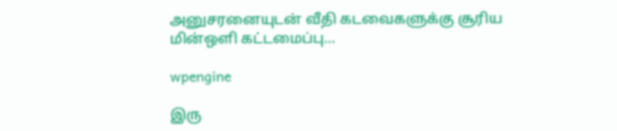அனுசரனையுடன் வீதி கடவைகளுக்கு சூரிய மின்ஒளி கட்டமைப்பு…

wpengine

இரு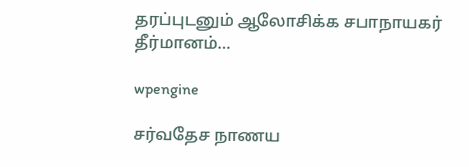தரப்புடனும் ஆலோசிக்க சபாநாயகர் தீர்மானம்…

wpengine

சர்வதேச நாணய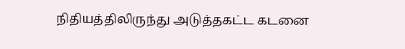நிதியத்திலிருந்து அடுத்தகட்ட கடனை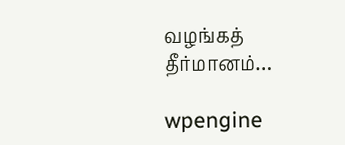வழங்கத் தீர்மானம்…

wpengine